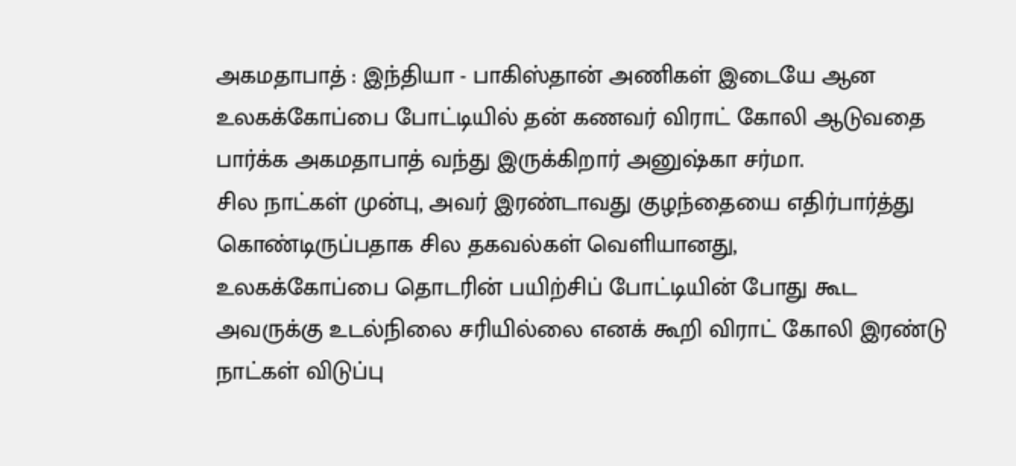அகமதாபாத் : இந்தியா - பாகிஸ்தான் அணிகள் இடையே ஆன உலகக்கோப்பை போட்டியில் தன் கணவர் விராட் கோலி ஆடுவதை பார்க்க அகமதாபாத் வந்து இருக்கிறார் அனுஷ்கா சர்மா.
சில நாட்கள் முன்பு, அவர் இரண்டாவது குழந்தையை எதிர்பார்த்து கொண்டிருப்பதாக சில தகவல்கள் வெளியானது,
உலகக்கோப்பை தொடரின் பயிற்சிப் போட்டியின் போது கூட அவருக்கு உடல்நிலை சரியில்லை எனக் கூறி விராட் கோலி இரண்டு நாட்கள் விடுப்பு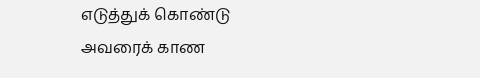எடுத்துக் கொண்டு அவரைக் காண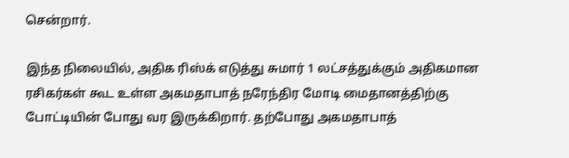சென்றார்.

இந்த நிலையில், அதிக ரிஸ்க் எடுத்து சுமார் 1 லட்சத்துக்கும் அதிகமான ரசிகர்கள் கூட உள்ள அகமதாபாத் நரேந்திர மோடி மைதானத்திற்கு போட்டியின் போது வர இருக்கிறார். தற்போது அகமதாபாத்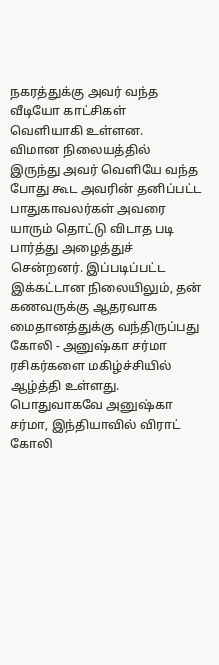நகரத்துக்கு அவர் வந்த வீடியோ காட்சிகள் வெளியாகி உள்ளன.
விமான நிலையத்தில் இருந்து அவர் வெளியே வந்த போது கூட அவரின் தனிப்பட்ட பாதுகாவலர்கள் அவரை யாரும் தொட்டு விடாத படி பார்த்து அழைத்துச் சென்றனர். இப்படிப்பட்ட இக்கட்டான நிலையிலும், தன் கணவருக்கு ஆதரவாக மைதானத்துக்கு வந்திருப்பது கோலி - அனுஷ்கா சர்மா ரசிகர்களை மகிழ்ச்சியில் ஆழ்த்தி உள்ளது.
பொதுவாகவே அனுஷ்கா சர்மா, இந்தியாவில் விராட் கோலி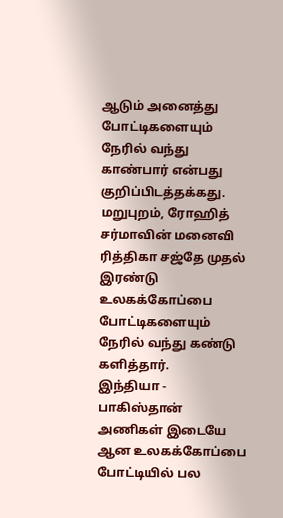ஆடும் அனைத்து போட்டிகளையும் நேரில் வந்து காண்பார் என்பது குறிப்பிடத்தக்கது. மறுபுறம், ரோஹித் சர்மாவின் மனைவி ரித்திகா சஜ்தே முதல் இரண்டு உலகக்கோப்பை போட்டிகளையும் நேரில் வந்து கண்டு களித்தார்.
இந்தியா - பாகிஸ்தான் அணிகள் இடையே ஆன உலகக்கோப்பை போட்டியில் பல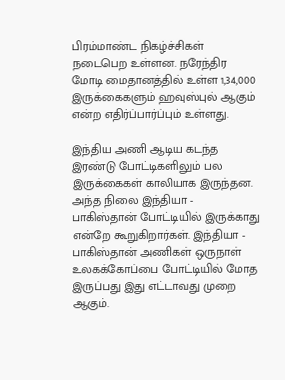பிரம்மாண்ட நிகழ்ச்சிகள் நடைபெற உள்ளன. நரேந்திர மோடி மைதானத்தில் உள்ள 1,34,000 இருக்கைகளும் ஹவுஸ்புல் ஆகும் என்ற எதிர்ப்பார்ப்பும் உள்ளது.

இந்திய அணி ஆடிய கடந்த இரண்டு போட்டிகளிலும் பல இருக்கைகள் காலியாக இருந்தன. அந்த நிலை இந்தியா - பாகிஸ்தான் போட்டியில் இருக்காது என்றே கூறுகிறார்கள். இந்தியா - பாகிஸ்தான் அணிகள் ஒருநாள் உலகக்கோப்பை போட்டியில் மோத இருப்பது இது எட்டாவது முறை ஆகும்.